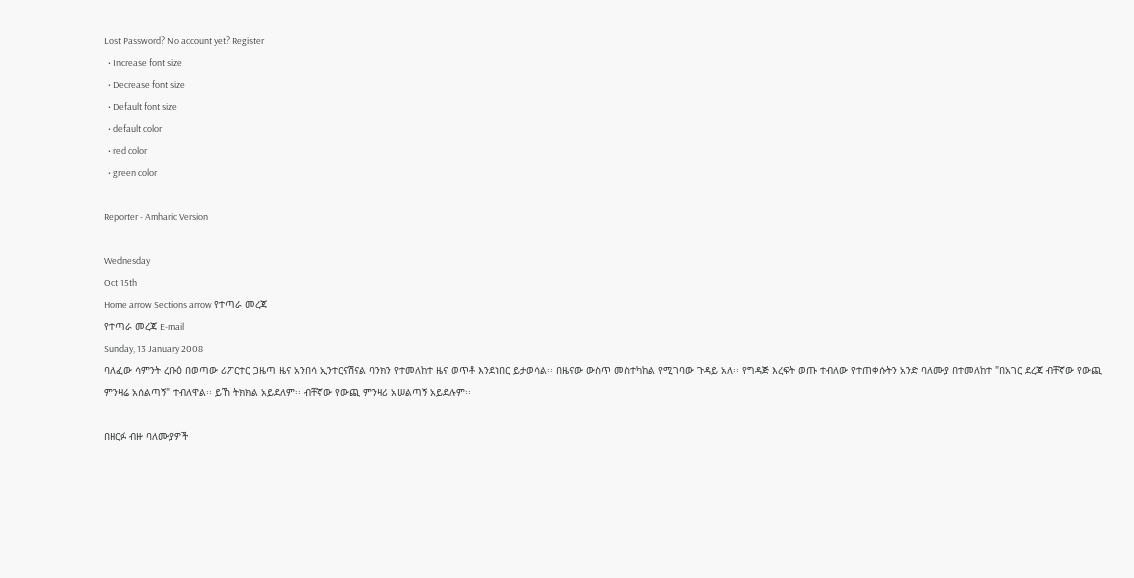Lost Password? No account yet? Register
  • Increase font size
  • Decrease font size
  • Default font size
  • default color
  • red color
  • green color

Reporter - Amharic Version

Wednesday
Oct 15th
Home arrow Sections arrow የተጣራ መረጃ
የተጣራ መረጃ E-mail
Sunday, 13 January 2008
ባለፈው ሳምንት ረቡዕ በወጣው ሪፖርተር ጋዜጣ ዜና አንበሳ ኢንተርናሽናል ባንክን የተመለከተ ዜና ወጥቶ እንደነበር ይታወሳል፡፡ በዜናው ውስጥ መስተካከል የሚገባው ጉዳይ አለ፡፡ የግዳጅ እረፍት ወጡ ተብለው የተጠቀሱትን አንድ ባለሙያ በተመለከተ "በአገር ደረጃ ብቸኛው የውጪ ምንዛሬ አሰልጣኝ" ተብለዋል፡፡ ይኸ ትክክል አይደለም፡፡ ብቸኛው የውጪ ምንዛሪ አሠልጣኝ አይደሉም፡፡

በዘርፉ ብዙ ባለሙያዎች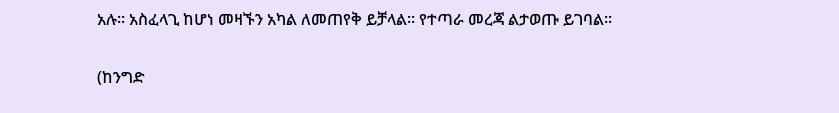አሉ፡፡ አስፈላጊ ከሆነ መዛኙን አካል ለመጠየቅ ይቻላል፡፡ የተጣራ መረጃ ልታወጡ ይገባል፡፡

(ከንግድ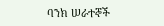ባንክ ሠራተኞች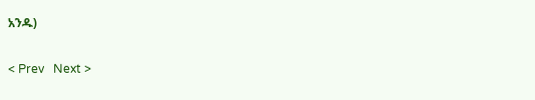አንዱ)


< Prev   Next >